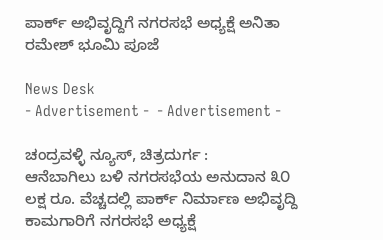ಪಾರ್ಕ್ ಅಭಿವೃದ್ದಿಗೆ ನಗರಸಭೆ ಅಧ್ಯಕ್ಷೆ ಅನಿತಾ ರಮೇಶ್‌ ಭೂಮಿ ಪೂಜೆ

News Desk
- Advertisement -  - Advertisement -

ಚಂದ್ರವಳ್ಳಿ ನ್ಯೂಸ್, ಚಿತ್ರದುರ್ಗ :
ಆನೆಬಾಗಿಲು ಬಳಿ ನಗರಸಭೆಯ ಅನುದಾನ ೩೦ ಲಕ್ಷ ರೂ. ವೆಚ್ಚದಲ್ಲಿ ಪಾರ್ಕ್ ನಿರ್ಮಾಣ ಅಭಿವೃದ್ದಿ ಕಾಮಗಾರಿಗೆ ನಗರಸಭೆ ಅಧ್ಯಕ್ಷೆ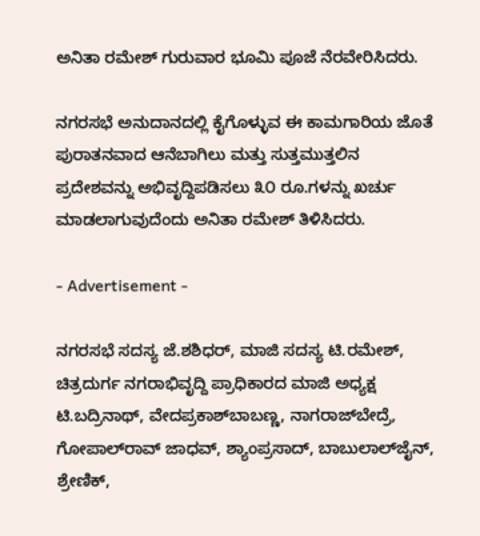ಅನಿತಾ ರಮೇಶ್ ಗುರುವಾರ ಭೂಮಿ ಪೂಜೆ ನೆರವೇರಿಸಿದರು.

ನಗರಸಭೆ ಅನುದಾನದಲ್ಲಿ ಕೈಗೊಳ್ಳುವ ಈ ಕಾಮಗಾರಿಯ ಜೊತೆ ಪುರಾತನವಾದ ಆನೆಬಾಗಿಲು ಮತ್ತು ಸುತ್ತಮುತ್ತಲಿನ ಪ್ರದೇಶವನ್ನು ಅಭಿವೃದ್ದಿಪಡಿಸಲು ೩೦ ರೂ.ಗಳನ್ನು ಖರ್ಚು ಮಾಡಲಾಗುವುದೆಂದು ಅನಿತಾ ರಮೇಶ್ ತಿಳಿಸಿದರು.

- Advertisement -

ನಗರಸಭೆ ಸದಸ್ಯ ಜೆ.ಶಶಿಧರ್, ಮಾಜಿ ಸದಸ್ಯ ಟಿ.ರಮೇಶ್, ಚಿತ್ರದುರ್ಗ ನಗರಾಭಿವೃದ್ದಿ ಪ್ರಾಧಿಕಾರದ ಮಾಜಿ ಅಧ್ಯಕ್ಷ ಟಿ.ಬದ್ರಿನಾಥ್, ವೇದಪ್ರಕಾಶ್‌ಬಾಬಣ್ಣ, ನಾಗರಾಜ್‌ಬೇದ್ರೆ, ಗೋಪಾಲ್‌ರಾವ್ ಜಾಧವ್, ಶ್ಯಾಂಪ್ರಸಾದ್, ಬಾಬುಲಾಲ್‌ಜೈನ್, ಶ್ರೇಣಿಕ್,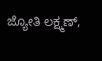ಜ್ಯೋತಿ ಲಕ್ಷ್ಮಣ್,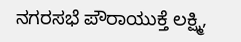ನಗರಸಭೆ ಪೌರಾಯುಕ್ತೆ ಲಕ್ಷ್ಮಿ,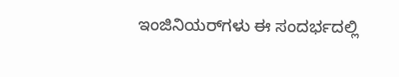ಇಂಜಿನಿಯರ್‌ಗಳು ಈ ಸಂದರ್ಭದಲ್ಲಿ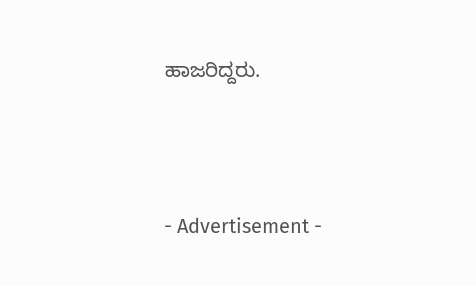ಹಾಜರಿದ್ದರು.



- Advertisement -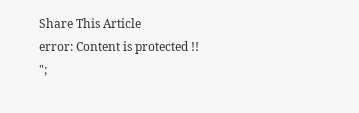Share This Article
error: Content is protected !!
";